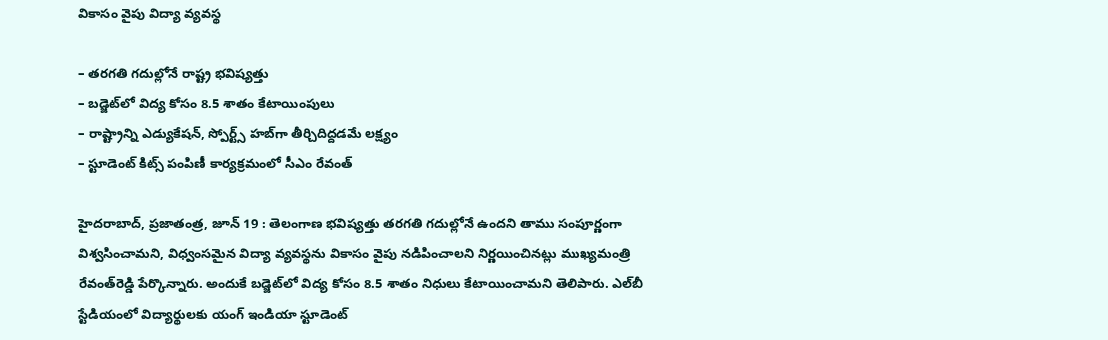వికాసం వైపు విద్యా వ్యవస్థ

– తరగతి గదుల్లోనే రాష్ట్ర భవిష్యత్తు
– బడ్జెట్‌లో విద్య కోసం 8.5 శాతం కేటాయింపులు
– రాష్ట్రాన్ని ఎడ్యుకేషన్, స్పోర్ట్స్ హబ్‌గా తీర్చిదిద్దడమే లక్ష్యం
– స్టూడెంట్ కిట్స్ పంపిణీ కార్యక్రమంలో సీఎం రేవంత్

హైదరాబాద్, ప్రజాతంత్ర, జూన్ 19 : తెలంగాణ భవిష్యత్తు తరగతి గదుల్లోనే ఉందని తాము సంపూర్ణంగా విశ్వసించామని, విధ్వంసమైన విద్యా వ్యవస్థను వికాసం వైపు నడిపించాలని నిర్ణయించినట్లు ముఖ్యమంత్రి రేవంత్‌రెడ్డి పేర్కొన్నారు. అందుకే బడ్జెట్‌లో విద్య కోసం 8.5 శాతం నిధులు కేటాయించామని తెలిపారు. ఎల్‌బీ స్టేడియంలో విద్యార్థులకు యంగ్ ఇండియా స్టూడెంట్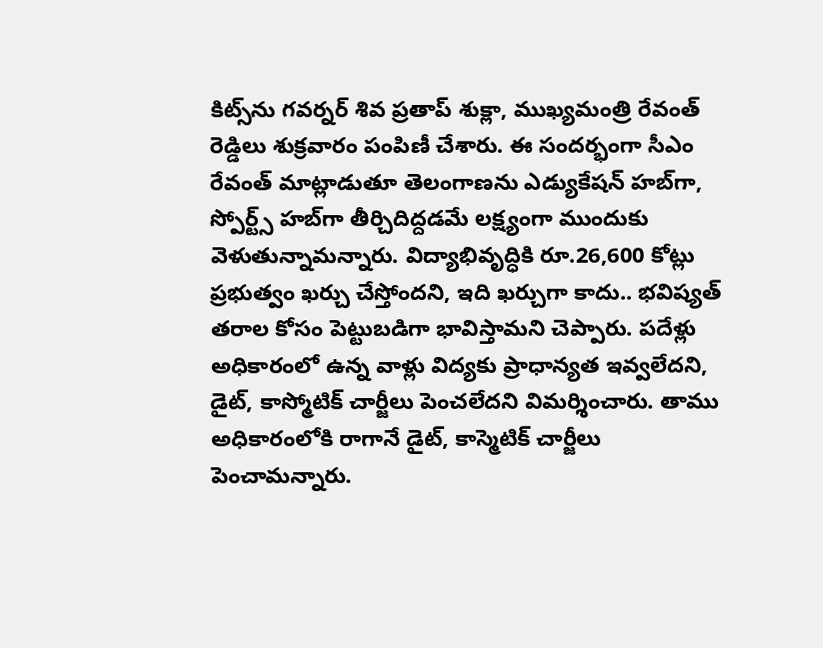కిట్స్‌ను గవర్నర్ శివ ప్రతాప్ శుక్లా, ముఖ్యమంత్రి రేవంత్ రెడ్డిలు శుక్రవారం పంపిణీ చేశారు. ఈ సందర్భంగా సీఎం రేవంత్ మాట్లాడుతూ తెలంగాణను ఎడ్యుకేషన్ హబ్‌గా, స్పోర్ట్స్ హబ్‌గా తీర్చిదిద్దడమే లక్ష్యంగా ముందుకు వెళుతున్నామన్నారు. విద్యాభివృద్ధికి రూ.26,600 కోట్లు ప్రభుత్వం ఖర్చు చేస్తోందని, ఇది ఖర్చుగా కాదు.. భవిష్యత్ తరాల కోసం పెట్టుబడిగా భావిస్తామని చెప్పారు. పదేళ్లు అధికారంలో ఉన్న వాళ్లు విద్యకు ప్రాధాన్యత ఇవ్వలేదని, డైట్, కాస్మోటిక్ చార్జీలు పెంచలేదని విమర్శించారు. తాము అధికారంలోకి రాగానే డైట్, కాస్మెటిక్ చార్జీలు పెంచామన్నారు.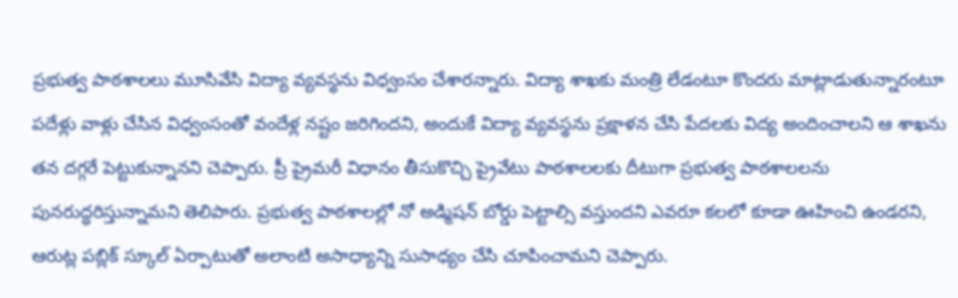ప్రభుత్వ పాఠశాలలు మూసివేసి విద్యా వ్యవస్థను విధ్వంసం చేశారన్నారు. విద్యా శాఖకు మంత్రి లేడంటూ కొందరు మాట్లాడుతున్నారంటూ పదేళ్లు వాళ్లు చేసిన విధ్వంసంతో వందేళ్ల నష్టం జరిగిందని, అందుకే విద్యా వ్యవస్థను ప్రక్షాళన చేసి పేదలకు విద్య అందించాలని ఆ శాఖను తన దగ్గరే పెట్టుకున్నానని చెప్పారు. ప్రీ ప్రైమరీ విధానం తీసుకొచ్చి ప్రైవేటు పాఠశాలలకు దీటుగా ప్రభుత్వ పాఠశాలలను పునరుద్ధరిస్తున్నామని తెలిపారు. ప్రభుత్వ పాఠశాలల్లో నో అడ్మిషన్ బోర్డు పెట్టాల్సి వస్తుందని ఎవరూ కలలో కూడా ఊహించి ఉండరని, ఆరుట్ల పబ్లిక్ స్కూల్ ఏర్పాటుతో అలాంటి అసాధ్యాన్ని సుసాధ్యం చేసి చూపించామని చెప్పారు.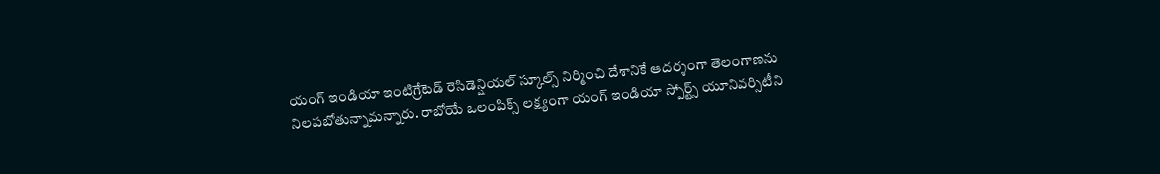యంగ్ ఇండియా ఇంటిగ్రేటెడ్ రెసిడెన్షియల్ స్కూల్స్ నిర్మించి దేశానికే ఆదర్శంగా తెలంగాణను నిలపబోతున్నామన్నారు. రాబోయే ఒలంపిక్స్ లక్ష్యంగా యంగ్ ఇండియా స్పోర్ట్స్ యూనివర్సిటీని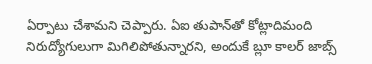ఏర్పాటు చేశామని చెప్పారు. ఏఐ తుపాన్‌తో కోట్లాదిమంది నిరుద్యోగులుగా మిగిలిపోతున్నారని, అందుకే బ్లూ కాలర్ జాబ్స్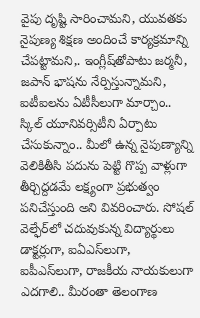వైపు దృష్టి సారించామని, యువతకు నైపుణ్య శిక్షణ అందించే కార్యక్రమాన్ని చేపట్టామని,. ఇంగ్లీష్‌తోపాటు జర్మనీ, జపాన్ భాషను నేర్పిస్తున్నామని, ఐటీఐలను ఏటీసీలుగా మార్చాం.. స్కిల్ యూనివర్సిటీని ఏర్పాటు చేసుకున్నాం.. మీలో ఉన్న నైపుణ్యాన్ని వెలికితీసి పదును పెట్టి గొప్ప వాళ్లుగా తీర్చిద్దడమే లక్ష్యంగా ప్రభుత్వం పనిచేస్తుంది అని వివరించారు. సోషల్ వెల్ఫేర్‌లో చదువుకున్న విద్యార్థులు డాక్టర్లుగా, ఐఏఎస్‌లుగా, ఐపీఎస్‌లుగా, రాజకీయ నాయకులుగా ఎదగాలి.. మీరంతా తెలంగాణ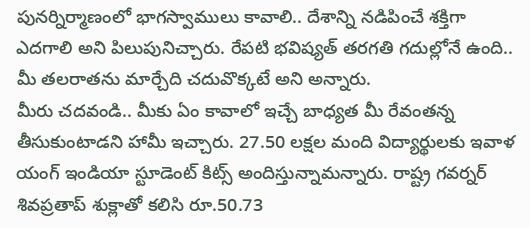పునర్నిర్మాణంలో భాగస్వాములు కావాలి.. దేశాన్ని నడిపించే శక్తిగా ఎదగాలి అని పిలుపునిచ్చారు. రేపటి భవిష్యత్ తరగతి గదుల్లోనే ఉంది.. మీ తలరాతను మార్చేది చదువొక్కటే అని అన్నారు.
మీరు చదవండి.. మీకు ఏం కావాలో ఇచ్చే బాధ్యత మీ రేవంతన్న తీసుకుంటాడని హామీ ఇచ్చారు. 27.50 లక్షల మంది విద్యార్థులకు ఇవాళ యంగ్ ఇండియా స్టూడెంట్ కిట్స్ అందిస్తున్నామన్నారు. రాష్ట్ర గవర్నర్ శివప్రతాప్ శుక్లాతో కలిసి రూ.50.73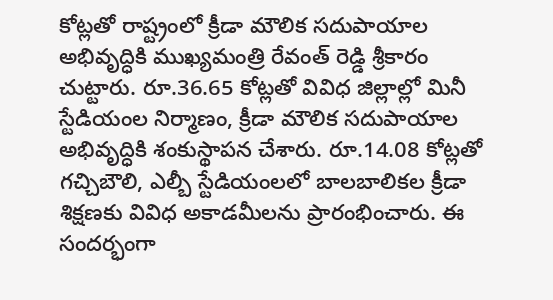కోట్లతో రాష్ట్రంలో క్రీడా మౌలిక సదుపాయాల అభివృద్ధికి ముఖ్యమంత్రి రేవంత్ రెడ్డి శ్రీకారం చుట్టారు. రూ.36.65 కోట్లతో వివిధ జిల్లాల్లో మినీ స్టేడియంల నిర్మాణం, క్రీడా మౌలిక సదుపాయాల అభివృద్ధికి శంకుస్థాపన చేశారు. రూ.14.08 కోట్లతో గచ్చిబౌలి, ఎల్బీ స్టేడియంలలో బాలబాలికల క్రీడా శిక్షణకు వివిధ అకాడమీలను ప్రారంభించారు. ఈ సందర్భంగా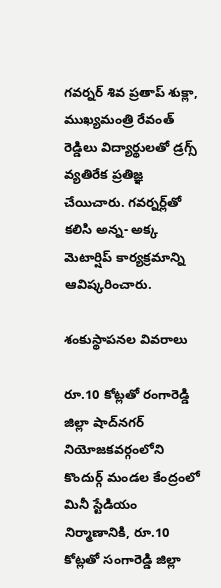గవర్నర్ శివ ప్రతాప్ శుక్లా, ముఖ్యమంత్రి రేవంత్ రెడ్డిలు విద్యార్థులతో డ్రగ్స్ వ్యతిరేక ప్రతిజ్ఞ చేయిచారు. గవర్నర్ల్‌తో కలిసి అన్న- అక్క మెటార్షిప్ కార్యక్రమాన్ని ఆవిష్కరించారు.

శంకుస్థాపనల వివరాలు

రూ.10 కోట్లతో రంగారెడ్డి జిల్లా షాద్‌నగర్ నియోజకవర్గంలోని కొందుర్గ్ మండల కేంద్రంలో మినీ స్టేడియం నిర్మాణానికి, రూ.10 కోట్లతో సంగారెడ్డి జిల్లా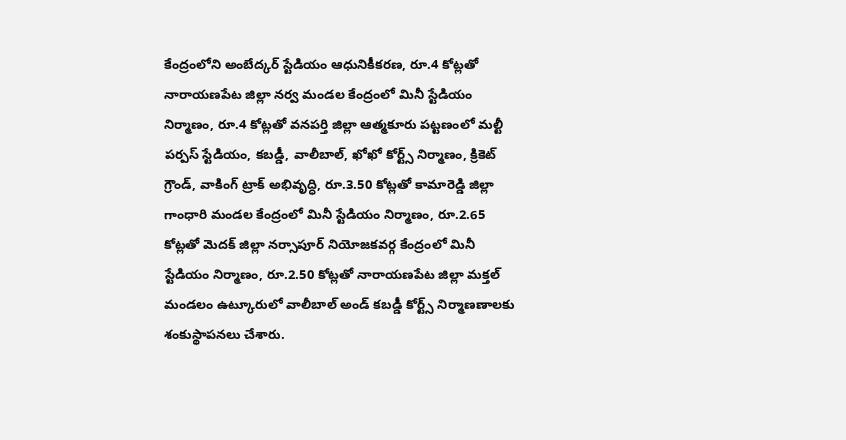కేంద్రంలోని అంబేద్కర్ స్టేడియం ఆధునికీకరణ, రూ.4 కోట్లతో నారాయణపేట జిల్లా నర్వ మండల కేంద్రంలో మినీ స్టేడియం నిర్మాణం, రూ.4 కోట్లతో వనపర్తి జిల్లా ఆత్మకూరు పట్టణంలో మల్టీ పర్పస్ స్టేడియం, కబడ్డీ, వాలీబాల్, ఖోఖో కోర్ట్స్ నిర్మాణం, క్రికెట్ గ్రౌండ్, వాకింగ్ ట్రాక్ అభివృద్ధి, రూ.3.50 కోట్లతో కామారెడ్డి జిల్లా గాంధారి మండల కేంద్రంలో మినీ స్టేడియం నిర్మాణం, రూ.2.65 కోట్లతో మెదక్ జిల్లా నర్సాపూర్ నియోజకవర్గ కేంద్రంలో మినీ స్టేడియం నిర్మాణం, రూ.2.50 కోట్లతో నారాయణపేట జిల్లా మక్తల్ మండలం ఉట్కూరులో వాలీబాల్ అండ్ కబడ్డీ కోర్ట్స్ నిర్మాణణాలకు శంకుస్థాపనలు చేశారు.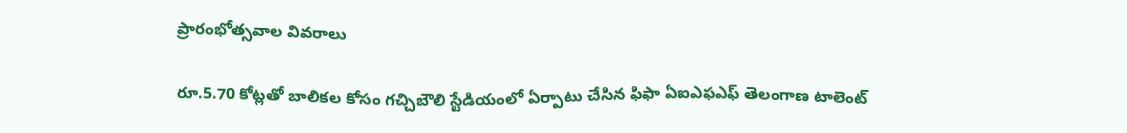ప్రారంభోత్సవాల వివరాలు

రూ.5.70 కోట్లతో బాలికల కోసం గచ్చిబౌలి స్టేడియంలో ఏర్పాటు చేసిన ఫిఫా ఏఐఎఫఎఫ్ తెలంగాణ టాలెంట్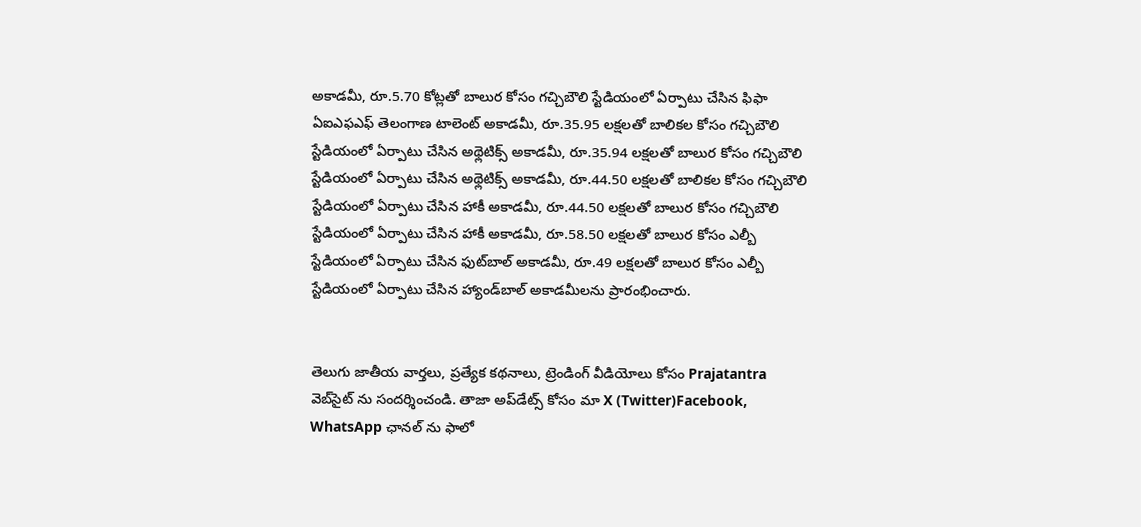అకాడమీ, రూ.5.70 కోట్లతో బాలుర కోసం గచ్చిబౌలి స్టేడియంలో ఏర్పాటు చేసిన ఫిఫా ఏఐఎఫఎఫ్ తెలంగాణ టాలెంట్ అకాడమీ, రూ.35.95 లక్షలతో బాలికల కోసం గచ్చిబౌలి స్టేడియంలో ఏర్పాటు చేసిన అథ్లెటిక్స్ అకాడమీ, రూ.35.94 లక్షలతో బాలుర కోసం గచ్చిబౌలి స్టేడియంలో ఏర్పాటు చేసిన అథ్లెటిక్స్ అకాడమీ, రూ.44.50 లక్షలతో బాలికల కోసం గచ్చిబౌలి స్టేడియంలో ఏర్పాటు చేసిన హాకీ అకాడమీ, రూ.44.50 లక్షలతో బాలుర కోసం గచ్చిబౌలి స్టేడియంలో ఏర్పాటు చేసిన హాకీ అకాడమీ, రూ.58.50 లక్షలతో బాలుర కోసం ఎల్బీ స్టేడియంలో ఏర్పాటు చేసిన ఫుట్‌బాల్ అకాడమీ, రూ.49 లక్షలతో బాలుర కోసం ఎల్బీ స్టేడియంలో ఏర్పాటు చేసిన హ్యాండ్‌బాల్ అకాడమీలను ప్రారంభించారు.


తెలుగు జాతీయ వార్తలు, ప్రత్యేక కథనాలు, ట్రెండింగ్ వీడియోలు కోసం Prajatantra వెబ్‌సైట్ ను సందర్శించండి. తాజా అప్‌డేట్స్ కోసం మా X (Twitter)Facebook, WhatsApp ఛానల్ ను ఫాలో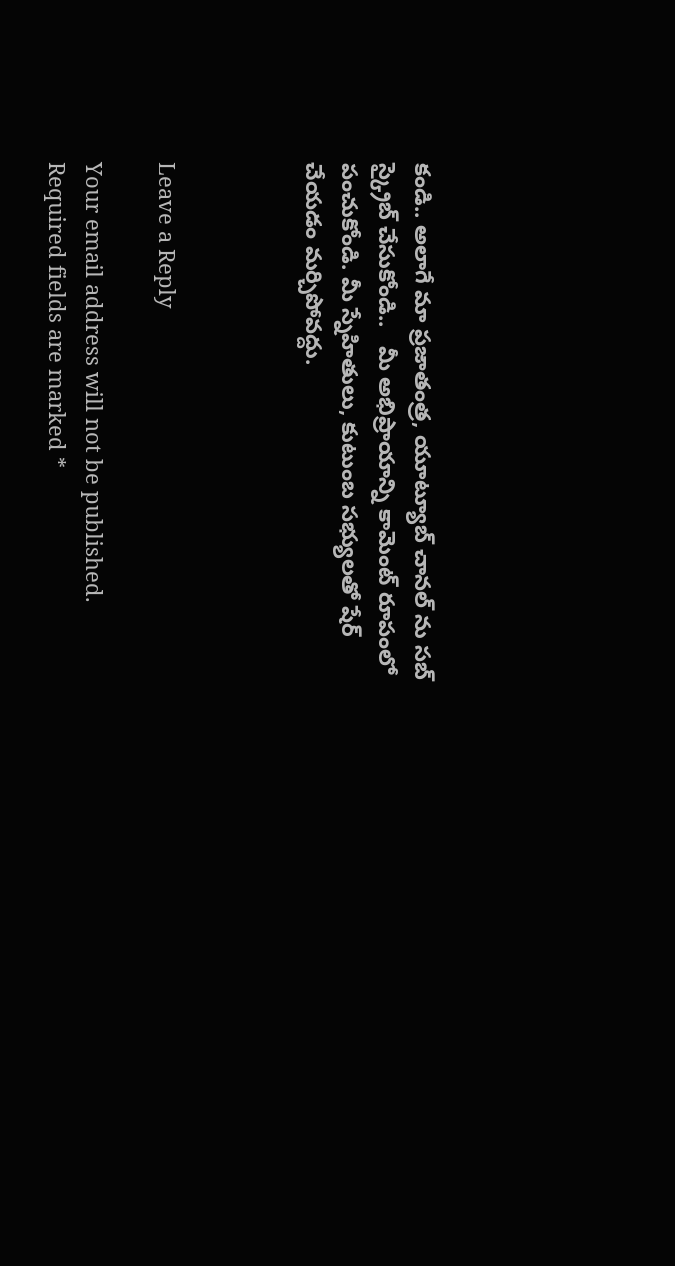కండి.. అలాగే మా ప్రజాతంత్ర, యూట్యూబ్ చానల్ ను సబ్ స్క్రైబ్ చేసుకోండి..   మీ అభిప్రాయాన్ని కామెంట్ రూపంలో పంచుకోండి. మీ స్నేహితులు, కుటుంబ సభ్యులతో షేర్ చేయడం మర్చిపోవద్దు.



Leave a Reply

Your email address will not be published. Required fields are marked *